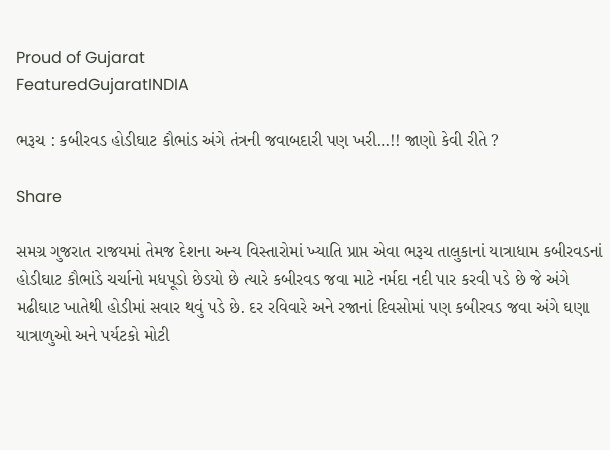Proud of Gujarat
FeaturedGujaratINDIA

ભરૂચ : કબીરવડ હોડીઘાટ કૌભાંડ અંગે તંત્રની જવાબદારી પણ ખરી…!! જાણો કેવી રીતે ?

Share

સમગ્ર ગુજરાત રાજયમાં તેમજ દેશના અન્ય વિસ્તારોમાં ખ્યાતિ પ્રાપ્ત એવા ભરૂચ તાલુકાનાં યાત્રાધામ કબીરવડનાં હોડીઘાટ કૌભાંડે ચર્ચાનો મધપૂડો છેડયો છે ત્યારે કબીરવડ જવા માટે નર્મદા નદી પાર કરવી પડે છે જે અંગે મઢીઘાટ ખાતેથી હોડીમાં સવાર થવું પડે છે. દર રવિવારે અને રજાનાં દિવસોમાં પણ કબીરવડ જવા અંગે ઘણા યાત્રાળુઓ અને પર્યટકો મોટી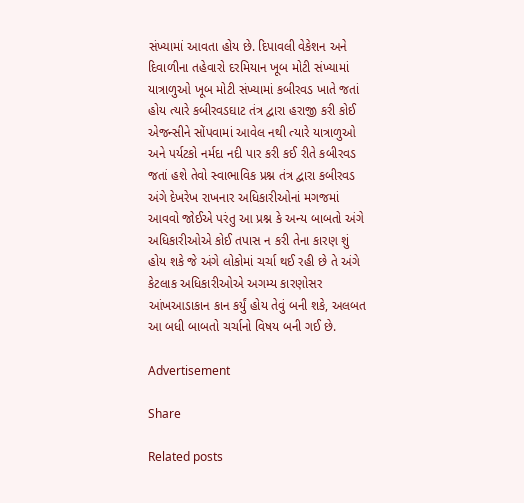સંખ્યામાં આવતા હોય છે. દિપાવલી વેકેશન અને દિવાળીના તહેવારો દરમિયાન ખૂબ મોટી સંખ્યામાં યાત્રાળુઓ ખૂબ મોટી સંખ્યામાં કબીરવડ ખાતે જતાં હોય ત્યારે કબીરવડઘાટ તંત્ર દ્વારા હરાજી કરી કોઈ એજન્સીને સોંપવામાં આવેલ નથી ત્યારે યાત્રાળુઓ અને પર્યટકો નર્મદા નદી પાર કરી કઈ રીતે કબીરવડ જતાં હશે તેવો સ્વાભાવિક પ્રશ્ન તંત્ર દ્વારા કબીરવડ અંગે દેખરેખ રાખનાર અધિકારીઓનાં મગજમાં આવવો જોઈએ પરંતુ આ પ્રશ્ન કે અન્ય બાબતો અંગે અધિકારીઓએ કોઈ તપાસ ન કરી તેના કારણ શું હોય શકે જે અંગે લોકોમાં ચર્ચા થઈ રહી છે તે અંગે કેટલાક અધિકારીઓએ અગમ્ય કારણોસર આંખઆડાકાન કાન કર્યું હોય તેવું બની શકે, અલબત આ બધી બાબતો ચર્ચાનો વિષય બની ગઈ છે.

Advertisement

Share

Related posts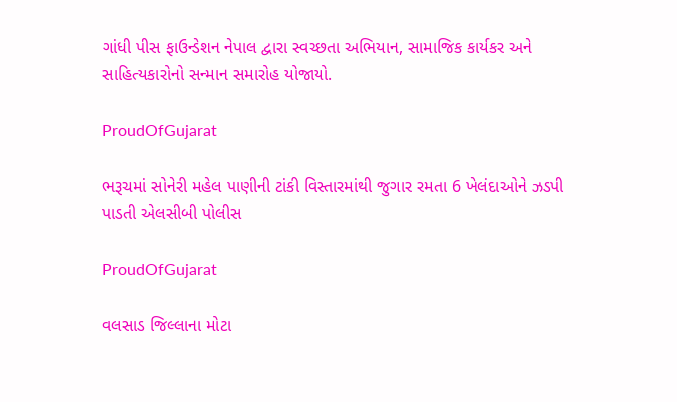ગાંધી પીસ ફાઉન્ડેશન નેપાલ દ્વારા સ્વચ્છતા અભિયાન, સામાજિક કાર્યકર અને સાહિત્યકારોનો સન્માન સમારોહ યોજાયો.

ProudOfGujarat

ભરૂચમાં સોનેરી મહેલ પાણીની ટાંકી વિસ્તારમાંથી જુગાર રમતા 6 ખેલંદાઓને ઝડપી પાડતી એલસીબી પોલીસ

ProudOfGujarat

વલસાડ જિલ્લાના મોટા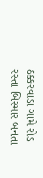ઠક્કરવાડા ગામે રોડ રસ્તા બિસ્માર બનતા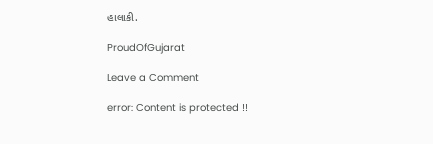હાલાકી.

ProudOfGujarat

Leave a Comment

error: Content is protected !!